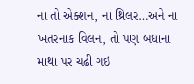ના તો એક્શન, ના થ્રિલર…અને ના ખતરનાક વિલન, તો પણ બધાના માથા પર ચઢી ગઇ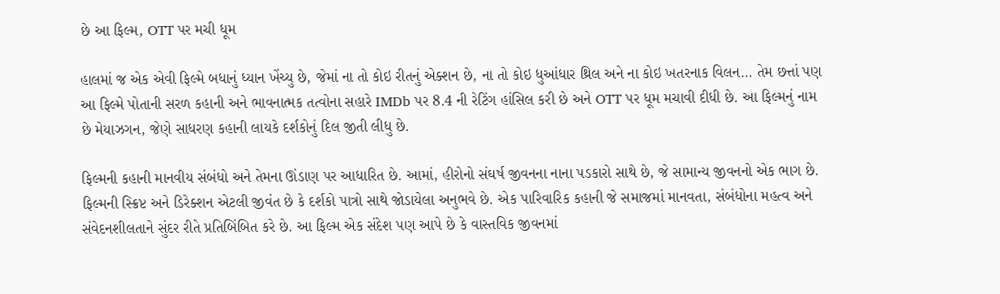છે આ ફિલ્મ, OTT પર મચી ધૂમ

હાલમાં જ એક એવી ફિલ્મે બધાનું ધ્યાન ખેંચ્યુ છે, જેમાં ના તો કોઇ રીતનું એક્શન છે, ના તો કોઇ ધુઆંધાર થ્રિલ અને ના કોઇ ખતરનાક વિલન… તેમ છત્તાં પણ આ ફિલ્મે પોતાની સરળ કહાની અને ભાવનાત્મક તત્વોના સહારે IMDb પર 8.4 ની રેટિંગ હાંસિલ કરી છે અને OTT પર ધૂમ મચાવી દીધી છે. આ ફિલ્મનું નામ છે મેયાઝગન, જેણે સાધરણ કહાની લાયકે દર્શકોનું દિલ જીતી લીધુ છે.

ફિલ્મની કહાની માનવીય સંબંધો અને તેમના ઊંડાણ પર આધારિત છે. આમાં, હીરોનો સંઘર્ષ જીવનના નાના પડકારો સાથે છે, જે સામાન્ય જીવનનો એક ભાગ છે. ફિલ્મની સ્ક્રિપ્ટ અને ડિરેક્શન એટલી જીવંત છે કે દર્શકો પાત્રો સાથે જોડાયેલા અનુભવે છે. એક પારિવારિક કહાની જે સમાજમાં માનવતા, સંબંધોના મહત્વ અને સંવેદનશીલતાને સુંદર રીતે પ્રતિબિંબિત કરે છે. આ ફિલ્મ એક સંદેશ પણ આપે છે કે વાસ્તવિક જીવનમાં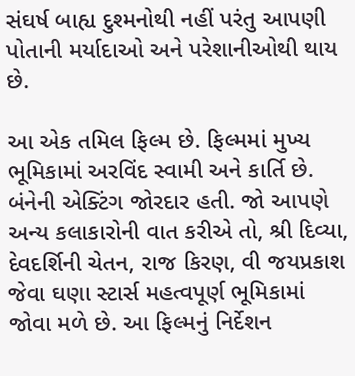સંઘર્ષ બાહ્ય દુશ્મનોથી નહીં પરંતુ આપણી પોતાની મર્યાદાઓ અને પરેશાનીઓથી થાય છે.

આ એક તમિલ ફિલ્મ છે. ફિલ્મમાં મુખ્ય ભૂમિકામાં અરવિંદ સ્વામી અને કાર્તિ છે. બંનેની એક્ટિંગ જોરદાર હતી. જો આપણે અન્ય કલાકારોની વાત કરીએ તો, શ્રી દિવ્યા, દેવદર્શિની ચેતન, રાજ કિરણ, વી જયપ્રકાશ જેવા ઘણા સ્ટાર્સ મહત્વપૂર્ણ ભૂમિકામાં જોવા મળે છે. આ ફિલ્મનું નિર્દેશન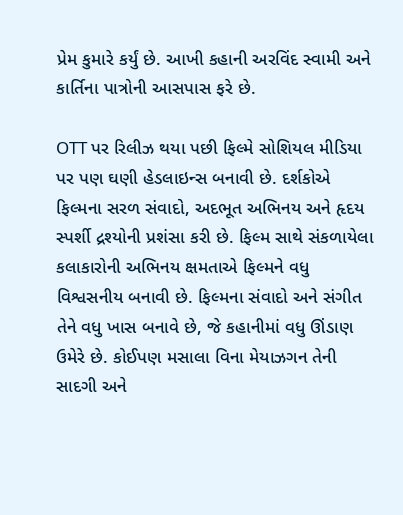પ્રેમ કુમારે કર્યું છે. આખી કહાની અરવિંદ સ્વામી અને કાર્તિના પાત્રોની આસપાસ ફરે છે.

OTT પર રિલીઝ થયા પછી ફિલ્મે સોશિયલ મીડિયા પર પણ ઘણી હેડલાઇન્સ બનાવી છે. દર્શકોએ ફિલ્મના સરળ સંવાદો, અદભૂત અભિનય અને હૃદય સ્પર્શી દ્રશ્યોની પ્રશંસા કરી છે. ફિલ્મ સાથે સંકળાયેલા કલાકારોની અભિનય ક્ષમતાએ ફિલ્મને વધુ વિશ્વસનીય બનાવી છે. ફિલ્મના સંવાદો અને સંગીત તેને વધુ ખાસ બનાવે છે, જે કહાનીમાં વધુ ઊંડાણ ઉમેરે છે. કોઈપણ મસાલા વિના મેયાઝગન તેની સાદગી અને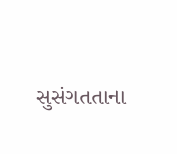સુસંગતતાના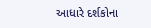આધારે દર્શકોના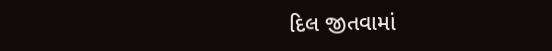દિલ જીતવામાં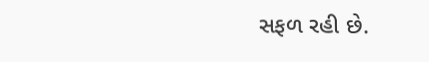સફળ રહી છે.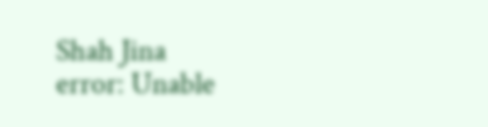Shah Jina
error: Unable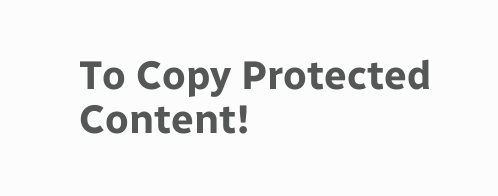To Copy Protected Content!